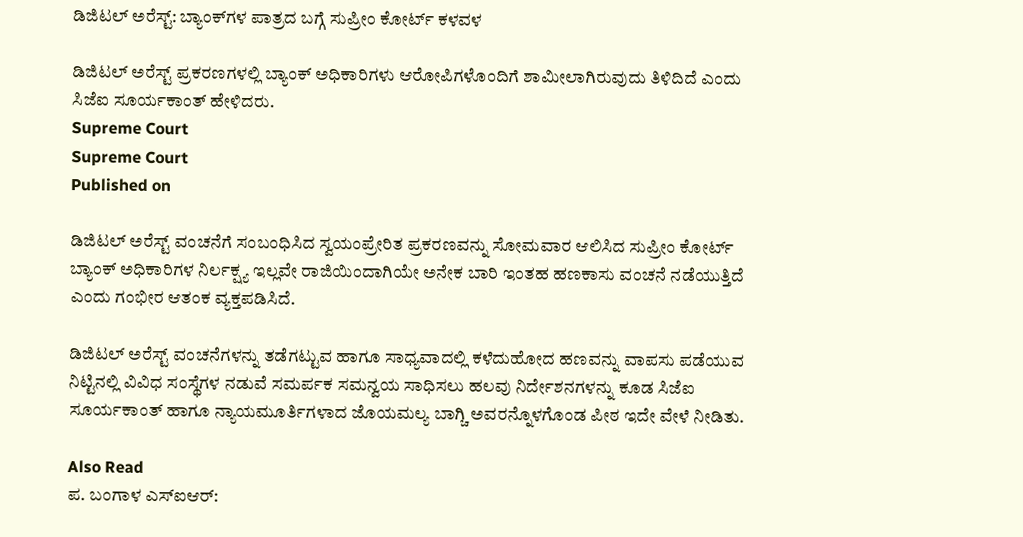ಡಿಜಿಟಲ್‌ ಅರೆಸ್ಟ್‌: ಬ್ಯಾಂಕ್‌ಗಳ ಪಾತ್ರದ ಬಗ್ಗೆ ಸುಪ್ರೀಂ ಕೋರ್ಟ್‌ ಕಳವಳ

ಡಿಜಿಟಲ್ ಅರೆಸ್ಟ್‌ ಪ್ರಕರಣಗಳಲ್ಲಿ ಬ್ಯಾಂಕ್ ಅಧಿಕಾರಿಗಳು ಆರೋಪಿಗಳೊಂದಿಗೆ ಶಾಮೀಲಾಗಿರುವುದು ತಿಳಿದಿದೆ ಎಂದು ಸಿಜೆಐ ಸೂರ್ಯಕಾಂತ್‌ ಹೇಳಿದರು.
Supreme Court
Supreme Court
Published on

ಡಿಜಿಟಲ್‌ ಅರೆಸ್ಟ್‌ ವಂಚನೆಗೆ ಸಂಬಂಧಿಸಿದ ಸ್ವಯಂಪ್ರೇರಿತ ಪ್ರಕರಣವನ್ನು ಸೋಮವಾರ ಆಲಿಸಿದ ಸುಪ್ರೀಂ ಕೋರ್ಟ್‌ ಬ್ಯಾಂಕ್‌ ಅಧಿಕಾರಿಗಳ ನಿರ್ಲಕ್ಷ್ಯ ಇಲ್ಲವೇ ರಾಜಿಯಿಂದಾಗಿಯೇ ಅನೇಕ ಬಾರಿ ಇಂತಹ ಹಣಕಾಸು ವಂಚನೆ ನಡೆಯುತ್ತಿದೆ ಎಂದು ಗಂಭೀರ ಆತಂಕ ವ್ಯಕ್ತಪಡಿಸಿದೆ.

ಡಿಜಿಟಲ್ ಅರೆಸ್ಟ್‌ ವಂಚನೆಗಳನ್ನು ತಡೆಗಟ್ಟುವ ಹಾಗೂ ಸಾಧ್ಯವಾದಲ್ಲಿ ಕಳೆದುಹೋದ ಹಣವನ್ನು ವಾಪಸು ಪಡೆಯುವ ನಿಟ್ಟಿನಲ್ಲಿ ವಿವಿಧ ಸಂಸ್ಥೆಗಳ ನಡುವೆ ಸಮರ್ಪಕ ಸಮನ್ವಯ ಸಾಧಿಸಲು ಹಲವು ನಿರ್ದೇಶನಗಳನ್ನು ಕೂಡ ಸಿಜೆಐ ಸೂರ್ಯಕಾಂತ್‌ ಹಾಗೂ ನ್ಯಾಯಮೂರ್ತಿಗಳಾದ ಜೊಯಮಲ್ಯ ಬಾಗ್ಚಿ ಅವರನ್ನೊಳಗೊಂಡ ಪೀಠ ಇದೇ ವೇಳೆ ನೀಡಿತು.

Also Read
ಪ. ಬಂಗಾಳ ಎಸ್ಐಆರ್: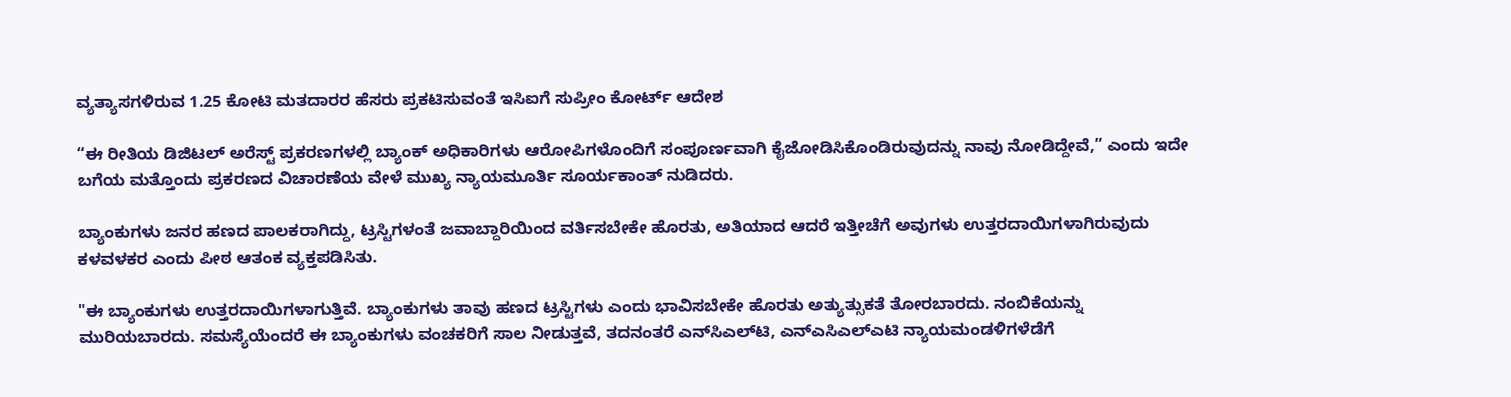ವ್ಯತ್ಯಾಸಗಳಿರುವ 1.25 ಕೋಟಿ ಮತದಾರರ ಹೆಸರು ಪ್ರಕಟಿಸುವಂತೆ ಇಸಿಐಗೆ ಸುಪ್ರೀಂ ಕೋರ್ಟ್ ಆದೇಶ

“ಈ ರೀತಿಯ ಡಿಜಿಟಲ್ ಅರೆಸ್ಟ್‌ ಪ್ರಕರಣಗಳಲ್ಲಿ ಬ್ಯಾಂಕ್ ಅಧಿಕಾರಿಗಳು ಆರೋಪಿಗಳೊಂದಿಗೆ ಸಂಪೂರ್ಣವಾಗಿ ಕೈಜೋಡಿಸಿಕೊಂಡಿರುವುದನ್ನು ನಾವು ನೋಡಿದ್ದೇವೆ,” ಎಂದು ಇದೇ ಬಗೆಯ ಮತ್ತೊಂದು ಪ್ರಕರಣದ ವಿಚಾರಣೆಯ ವೇಳೆ ಮುಖ್ಯ ನ್ಯಾಯಮೂರ್ತಿ ಸೂರ್ಯಕಾಂತ್ ನುಡಿದರು.

ಬ್ಯಾಂಕುಗಳು ಜನರ ಹಣದ ಪಾಲಕರಾಗಿದ್ದು, ಟ್ರಸ್ಟಿಗಳಂತೆ ಜವಾಬ್ದಾರಿಯಿಂದ ವರ್ತಿಸಬೇಕೇ ಹೊರತು, ಅತಿಯಾದ ಆದರೆ ಇತ್ತೀಚೆಗೆ ಅವುಗಳು ಉತ್ತರದಾಯಿಗಳಾಗಿರುವುದು ಕಳವಳಕರ ಎಂದು ಪೀಠ ಆತಂಕ ವ್ಯಕ್ತಪಡಿಸಿತು.

"ಈ ಬ್ಯಾಂಕುಗಳು ಉತ್ತರದಾಯಿಗಳಾಗುತ್ತಿವೆ. ಬ್ಯಾಂಕುಗಳು ತಾವು ಹಣದ ಟ್ರಸ್ಟಿಗಳು ಎಂದು ಭಾವಿಸಬೇಕೇ ಹೊರತು ಅತ್ಯುತ್ಸುಕತೆ ತೋರಬಾರದು. ನಂಬಿಕೆಯನ್ನು ಮುರಿಯಬಾರದು. ಸಮಸ್ಯೆಯೆಂದರೆ ಈ ಬ್ಯಾಂಕುಗಳು ವಂಚಕರಿಗೆ ಸಾಲ ನೀಡುತ್ತವೆ, ತದನಂತರೆ ಎನ್‌ಸಿಎಲ್‌ಟಿ, ಎನ್‌ಎಸಿಎಲ್‌ಎಟಿ ನ್ಯಾಯಮಂಡಳಿಗಳೆಡೆಗೆ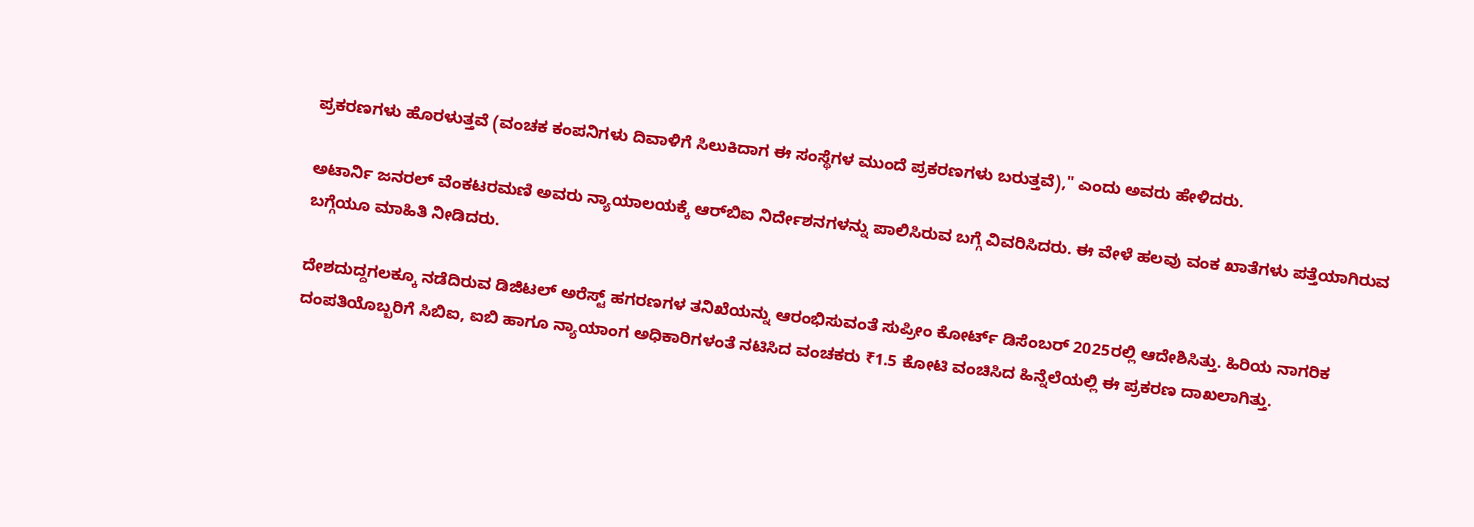ಪ್ರಕರಣಗಳು ಹೊರಳುತ್ತವೆ (ವಂಚಕ ಕಂಪನಿಗಳು ದಿವಾಳಿಗೆ ಸಿಲುಕಿದಾಗ ಈ ಸಂಸ್ಥೆಗಳ ಮುಂದೆ ಪ್ರಕರಣಗಳು ಬರುತ್ತವೆ)," ಎಂದು ಅವರು ಹೇಳಿದರು.

ಅಟಾರ್ನಿ ಜನರಲ್‌ ವೆಂಕಟರಮಣಿ ಅವರು ನ್ಯಾಯಾಲಯಕ್ಕೆ ಆರ್‌ಬಿಐ ನಿರ್ದೇಶನಗಳನ್ನು ಪಾಲಿಸಿರುವ ಬಗ್ಗೆ ವಿವರಿಸಿದರು. ಈ ವೇಳೆ ಹಲವು ವಂಕ ಖಾತೆಗಳು ಪತ್ತೆಯಾಗಿರುವ ಬಗ್ಗೆಯೂ ಮಾಹಿತಿ ನೀಡಿದರು.

ದೇಶದುದ್ದಗಲಕ್ಕೂ ನಡೆದಿರುವ ಡಿಜಿಟಲ್ ಅರೆಸ್ಟ್‌ ಹಗರಣಗಳ ತನಿಖೆಯನ್ನು ಆರಂಭಿಸುವಂತೆ ಸುಪ್ರೀಂ ಕೋರ್ಟ್ ಡಿಸೆಂಬರ್‌ 2025ರಲ್ಲಿ ಆದೇಶಿಸಿತ್ತು. ಹಿರಿಯ ನಾಗರಿಕ ದಂಪತಿಯೊಬ್ಬರಿಗೆ ಸಿಬಿಐ, ಐಬಿ ಹಾಗೂ ನ್ಯಾಯಾಂಗ ಅಧಿಕಾರಿಗಳಂತೆ ನಟಿಸಿದ ವಂಚಕರು ₹1.5 ಕೋಟಿ ವಂಚಿಸಿದ ಹಿನ್ನೆಲೆಯಲ್ಲಿ ಈ ಪ್ರಕರಣ ದಾಖಲಾಗಿತ್ತು.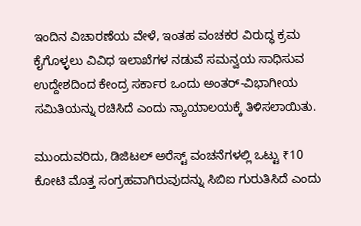ಇಂದಿನ ವಿಚಾರಣೆಯ ವೇಳೆ, ಇಂತಹ ವಂಚಕರ ವಿರುದ್ಧ ಕ್ರಮ ಕೈಗೊಳ್ಳಲು ವಿವಿಧ ಇಲಾಖೆಗಳ ನಡುವೆ ಸಮನ್ವಯ ಸಾಧಿಸುವ ಉದ್ದೇಶದಿಂದ ಕೇಂದ್ರ ಸರ್ಕಾರ ಒಂದು ಅಂತರ್‌-ವಿಭಾಗೀಯ ಸಮಿತಿಯನ್ನು ರಚಿಸಿದೆ ಎಂದು ನ್ಯಾಯಾಲಯಕ್ಕೆ ತಿಳಿಸಲಾಯಿತು.

ಮುಂದುವರಿದು, ಡಿಜಿಟಲ್ ಅರೆಸ್ಟ್‌ ವಂಚನೆಗಳಲ್ಲಿ ಒಟ್ಟು ₹10 ಕೋಟಿ ಮೊತ್ತ ಸಂಗ್ರಹವಾಗಿರುವುದನ್ನು ಸಿಬಿಐ ಗುರುತಿಸಿದೆ ಎಂದು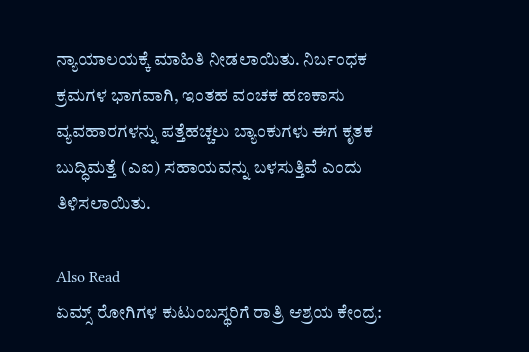ನ್ಯಾಯಾಲಯಕ್ಕೆ ಮಾಹಿತಿ ನೀಡಲಾಯಿತು. ನಿರ್ಬಂಧಕ ಕ್ರಮಗಳ ಭಾಗವಾಗಿ, ಇಂತಹ ವಂಚಕ ಹಣಕಾಸು ವ್ಯವಹಾರಗಳನ್ನು ಪತ್ತೆಹಚ್ಚಲು ಬ್ಯಾಂಕುಗಳು ಈಗ ಕೃತಕ ಬುದ್ಧಿಮತ್ತೆ (ಎಐ) ಸಹಾಯವನ್ನು ಬಳಸುತ್ತಿವೆ ಎಂದು ತಿಳಿಸಲಾಯಿತು.

Also Read
ಏಮ್ಸ್ ರೋಗಿಗಳ ಕುಟುಂಬಸ್ಥರಿಗೆ ರಾತ್ರಿ ಆಶ್ರಯ ಕೇಂದ್ರ: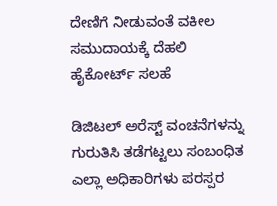ದೇಣಿಗೆ ನೀಡುವಂತೆ ವಕೀಲ ಸಮುದಾಯಕ್ಕೆ ದೆಹಲಿ ಹೈಕೋರ್ಟ್ ಸಲಹೆ

ಡಿಜಿಟಲ್ ಅರೆಸ್ಟ್‌ ವಂಚನೆಗಳನ್ನು ಗುರುತಿಸಿ ತಡೆಗಟ್ಟಲು ಸಂಬಂಧಿತ ಎಲ್ಲಾ ಅಧಿಕಾರಿಗಳು ಪರಸ್ಪರ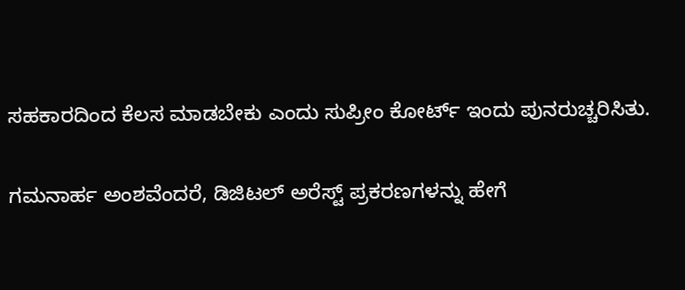ಸಹಕಾರದಿಂದ ಕೆಲಸ ಮಾಡಬೇಕು ಎಂದು ಸುಪ್ರೀಂ ಕೋರ್ಟ್ ಇಂದು ಪುನರುಚ್ಚರಿಸಿತು.

ಗಮನಾರ್ಹ ಅಂಶವೆಂದರೆ, ಡಿಜಿಟಲ್ ಅರೆಸ್ಟ್‌ ಪ್ರಕರಣಗಳನ್ನು ಹೇಗೆ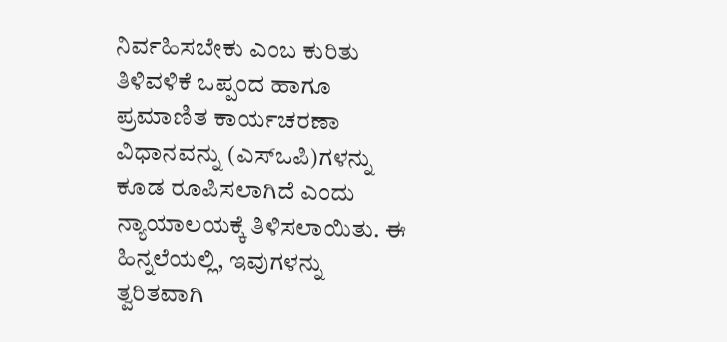ನಿರ್ವಹಿಸಬೇಕು ಎಂಬ ಕುರಿತು ತಿಳಿವಳಿಕೆ ಒಪ್ಪಂದ ಹಾಗೂ ಪ್ರಮಾಣಿತ ಕಾರ್ಯಚರಣಾ ವಿಧಾನವನ್ನು (ಎಸ್‌ಒಪಿ)ಗಳನ್ನು ಕೂಡ ರೂಪಿಸಲಾಗಿದೆ ಎಂದು ನ್ಯಾಯಾಲಯಕ್ಕೆ ತಿಳಿಸಲಾಯಿತು. ಈ ಹಿನ್ನಲೆಯಲ್ಲಿ, ಇವುಗಳನ್ನು ತ್ವರಿತವಾಗಿ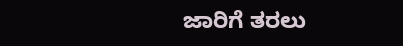ಜಾರಿಗೆ ತರಲು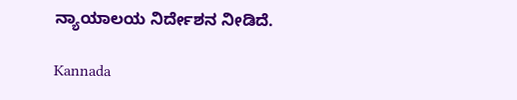ನ್ಯಾಯಾಲಯ ನಿರ್ದೇಶನ ನೀಡಿದೆ.

Kannada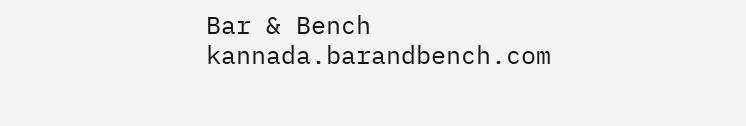Bar & Bench
kannada.barandbench.com